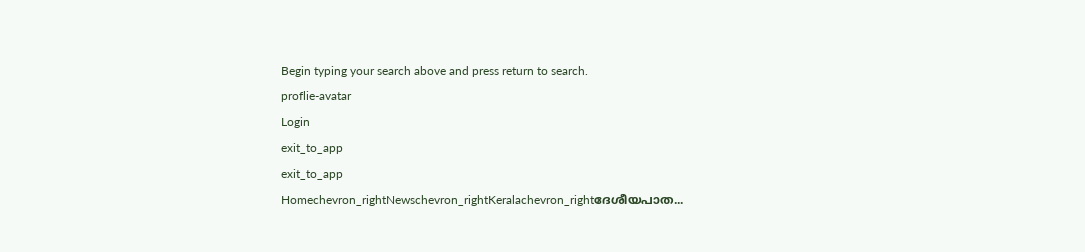Begin typing your search above and press return to search.
proflie-avatar
Login
exit_to_app
exit_to_app
Homechevron_rightNewschevron_rightKeralachevron_rightദേശീയപാത...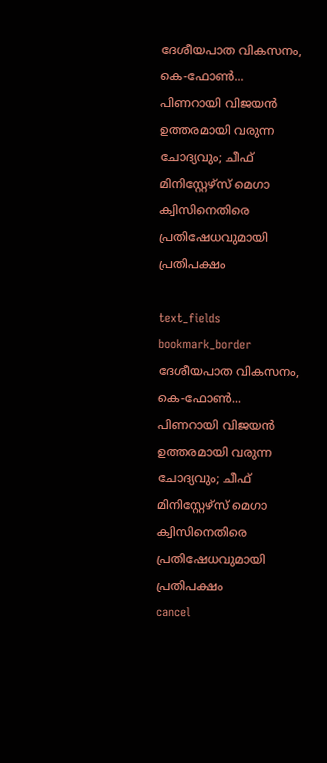ദേശീയപാത വികസനം, കെ-ഫോൺ... പിണറായി വിജയൻ ഉത്തരമായി വരുന്ന ചോദ്യവും; ചീഫ് മിനിസ്റ്റേഴ്സ് മെഗാ ക്വിസിനെതിരെ പ്രതിഷേധവുമായി പ്രതിപക്ഷം

text_fields
bookmark_border
ദേശീയപാത വികസനം, കെ-ഫോൺ... പിണറായി വിജയൻ ഉത്തരമായി വരുന്ന ചോദ്യവും; ചീഫ് മിനിസ്റ്റേഴ്സ് മെഗാ ക്വിസിനെതിരെ പ്രതിഷേധവുമായി പ്രതിപക്ഷം
cancel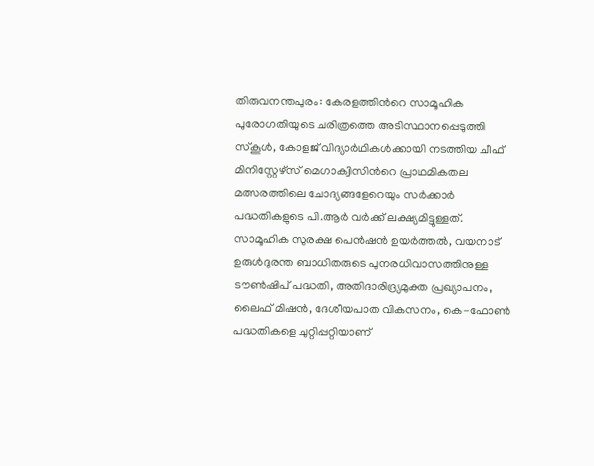തിരുവനന്തപുരം: കേരളത്തിന്‍റെ സാമൂഹിക പുരോഗതിയുടെ ചരിത്രത്തെ അടിസ്ഥാനപ്പെടുത്തി സ്കൂൾ, കോളജ് വിദ്യാർഥികൾക്കായി നടത്തിയ ചീഫ് മിനിസ്റ്റേഴ്സ് മെഗാക്വിസിന്‍റെ പ്രാഥമികതല മത്സരത്തിലെ ചോദ്യങ്ങളേറെയും സർക്കാർ പദ്ധതികളുടെ പി.ആർ വർക്ക് ലക്ഷ്യമിട്ടുള്ളത്. സാമൂഹിക സുരക്ഷ പെൻഷൻ ഉയർത്തൽ, വയനാട് ഉരുൾദുരന്ത ബാധിതരുടെ പുനരധിവാസത്തിനുള്ള ടൗൺഷിപ് പദ്ധതി, അതിദാരിദ്ര്യമുക്ത പ്രഖ്യാപനം, ലൈഫ് മിഷൻ, ദേശീയപാത വികസനം, കെ-ഫോൺ പദ്ധതികളെ ചുറ്റിപ്പറ്റിയാണ്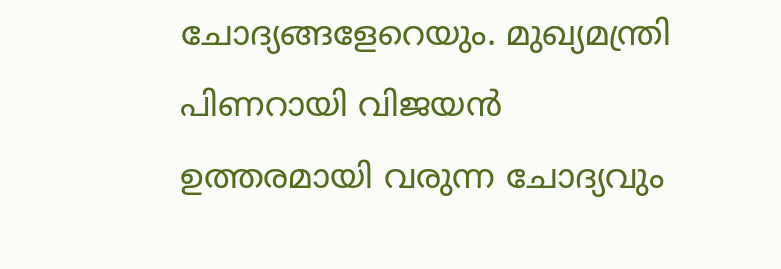ചോദ്യങ്ങളേറെയും. മുഖ്യമന്ത്രി പിണറായി വിജയൻ ഉത്തരമായി വരുന്ന ചോദ്യവും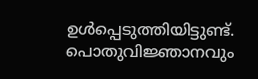ഉൾപ്പെടുത്തിയിട്ടുണ്ട്. പൊതുവിജ്ഞാനവും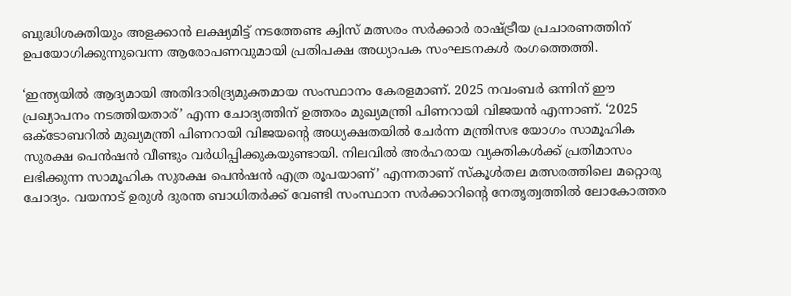ബുദ്ധിശക്തിയും അളക്കാൻ ലക്ഷ്യമിട്ട് നടത്തേണ്ട ക്വിസ് മത്സരം സർക്കാർ രാഷ്ട്രീയ പ്രചാരണത്തിന് ഉപയോഗിക്കുന്നുവെന്ന ആരോപണവുമായി പ്രതിപക്ഷ അധ്യാപക സംഘടനകൾ രംഗത്തെത്തി.

‘ഇന്ത്യയില്‍ ആദ്യമായി അതിദാരിദ്ര്യമുക്തമായ സംസ്ഥാനം കേരളമാണ്. 2025 നവംബര്‍ ഒന്നിന് ഈ പ്രഖ്യാപനം നടത്തിയതാര്’ എന്ന ചോദ്യത്തിന് ഉത്തരം മുഖ്യമന്ത്രി പിണറായി വിജയൻ എന്നാണ്. ‘2025 ഒക്ടോബറിൽ മുഖ്യമന്ത്രി പിണറായി വിജയന്‍റെ അധ്യക്ഷതയിൽ ചേർന്ന മന്ത്രിസഭ യോഗം സാമൂഹിക സുരക്ഷ പെൻഷൻ വീണ്ടും വർധിപ്പിക്കുകയുണ്ടായി. നിലവിൽ അർഹരായ വ്യക്തികള്‍ക്ക് പ്രതിമാസം ലഭിക്കുന്ന സാമൂഹിക സുരക്ഷ പെൻഷൻ എത്ര രൂപയാണ്’ എന്നതാണ് സ്കൂൾതല മത്സരത്തിലെ മറ്റൊരു ചോദ്യം. വയനാട് ഉരുൾ ദുരന്ത ബാധിതർക്ക് വേണ്ടി സംസ്ഥാന സർക്കാറിന്‍റെ നേതൃത്വത്തിൽ ലോകോത്തര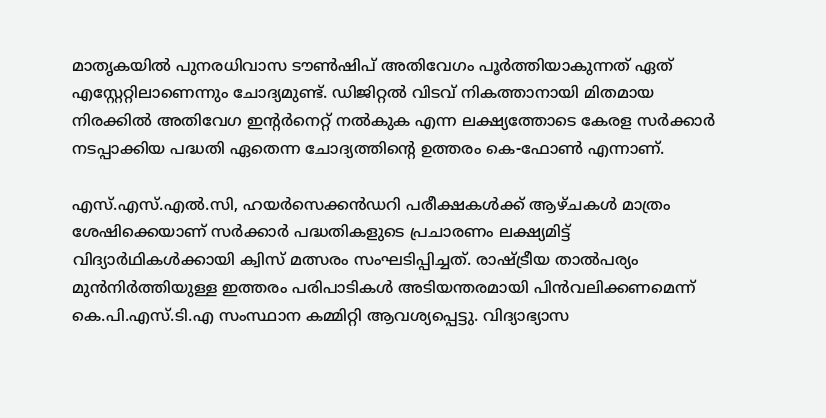മാതൃകയിൽ പുനരധിവാസ ടൗൺഷിപ് അതിവേഗം പൂർത്തിയാകുന്നത് ഏത് എസ്റ്റേറ്റിലാണെന്നും ചോദ്യമുണ്ട്. ഡിജിറ്റൽ വിടവ് നികത്താനായി മിതമായ നിരക്കിൽ അതിവേഗ ഇന്റർനെറ്റ് നൽകുക എന്ന ലക്ഷ്യത്തോടെ കേരള സർക്കാർ നടപ്പാക്കിയ പദ്ധതി ഏതെന്ന ചോദ്യത്തിന്റെ ഉത്തരം കെ-ഫോൺ എന്നാണ്.

എസ്.എസ്.എൽ.സി, ഹയർസെക്കൻഡറി പരീക്ഷകൾക്ക് ആഴ്ചകൾ മാത്രം ശേഷിക്കെയാണ് സർക്കാർ പദ്ധതികളുടെ പ്രചാരണം ലക്ഷ്യമിട്ട് വിദ്യാർഥികൾക്കായി ക്വിസ് മത്സരം സംഘടിപ്പിച്ചത്. രാഷ്ട്രീയ താൽപര്യം മുൻനിർത്തിയുള്ള ഇത്തരം പരിപാടികൾ അടിയന്തരമായി പിൻവലിക്കണമെന്ന് കെ.പി.എസ്.ടി.എ സംസ്ഥാന കമ്മിറ്റി ആവശ്യപ്പെട്ടു. വിദ്യാഭ്യാസ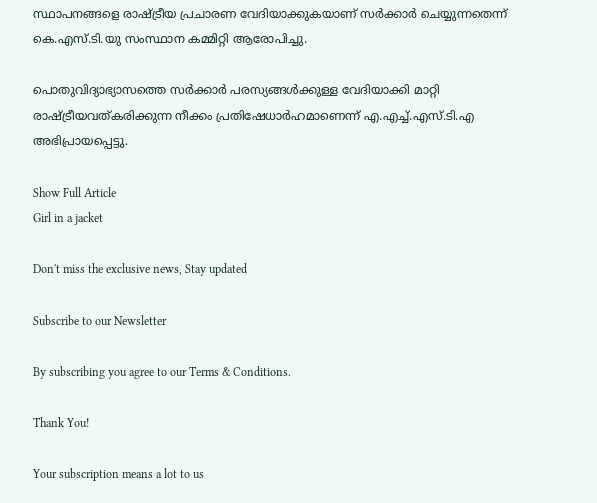സ്ഥാപനങ്ങളെ രാഷ്ട്രീയ പ്രചാരണ വേദിയാക്കുകയാണ് സർക്കാർ ചെയ്യുന്നതെന്ന് കെ.എസ്.ടി.യു സംസ്ഥാന കമ്മിറ്റി ആരോപിച്ചു.

പൊതുവിദ്യാഭ്യാസത്തെ സര്‍ക്കാർ പരസ്യങ്ങള്‍ക്കുള്ള വേദിയാക്കി മാറ്റി രാഷ്ട്രീയവത്കരിക്കുന്ന നീക്കം പ്രതിഷേധാര്‍ഹമാണെന്ന് എ.എച്ച്.എസ്.ടി.എ അഭിപ്രായപ്പെട്ടു.

Show Full Article
Girl in a jacket

Don't miss the exclusive news, Stay updated

Subscribe to our Newsletter

By subscribing you agree to our Terms & Conditions.

Thank You!

Your subscription means a lot to us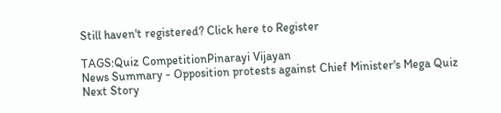Still haven't registered? Click here to Register

TAGS:Quiz CompetitionPinarayi Vijayan
News Summary - Opposition protests against Chief Minister's Mega Quiz
Next Story